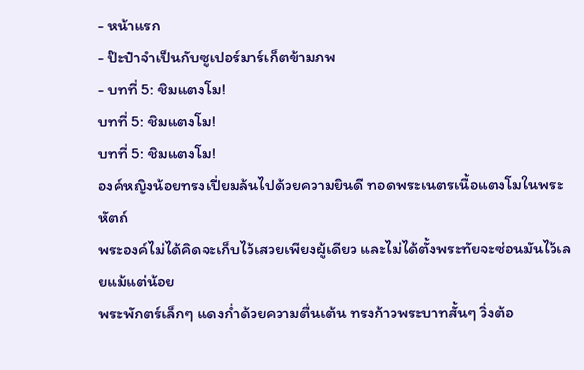- หน้าแรก
- ป๊ะป๋าจำเป็นกับซูเปอร์มาร์เก็ตข้ามภพ
- บทที่ 5: ชิมแตงโม!
บทที่ 5: ชิมแตงโม!
บทที่ 5: ชิมแตงโม!
องค์หญิงน้อยทรงเปี่ยมล้นไปด้วยความยินดี ทอดพระเนตรเนื้อแตงโมในพระหัตถ์
พระองค์ไม่ได้คิดจะเก็บไว้เสวยเพียงผู้เดียว และไม่ได้ตั้งพระทัยจะซ่อนมันไว้เลยแม้แต่น้อย
พระพักตร์เล็กๆ แดงก่ำด้วยความตื่นเต้น ทรงก้าวพระบาทสั้นๆ วิ่งต้อ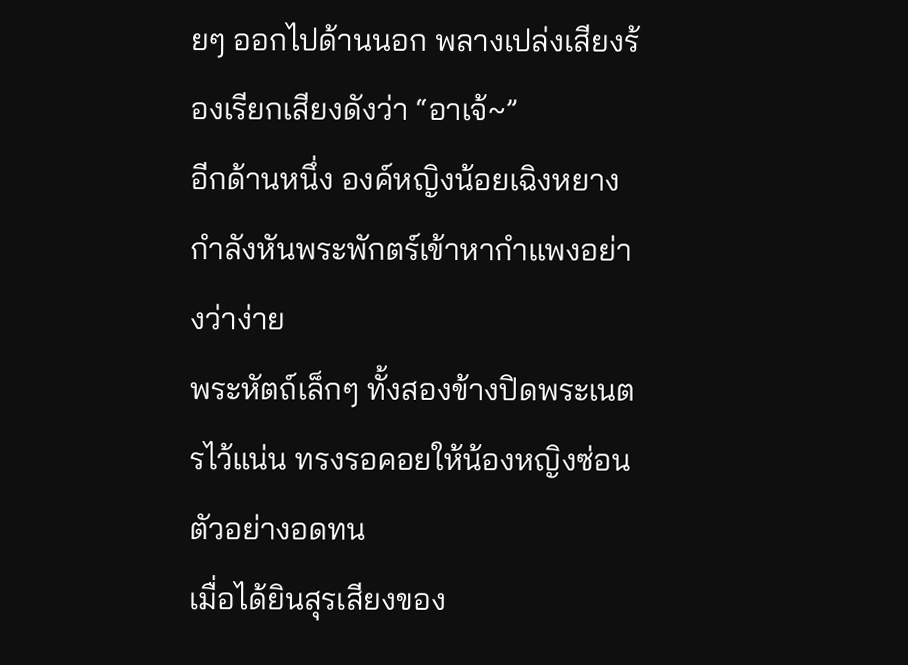ยๆ ออกไปด้านนอก พลางเปล่งเสียงร้องเรียกเสียงดังว่า “อาเจ้~”
อีกด้านหนึ่ง องค์หญิงน้อยเฉิงหยางกำลังหันพระพักตร์เข้าหากำแพงอย่างว่าง่าย
พระหัตถ์เล็กๆ ทั้งสองข้างปิดพระเนตรไว้แน่น ทรงรอคอยให้น้องหญิงซ่อนตัวอย่างอดทน
เมื่อได้ยินสุรเสียงของ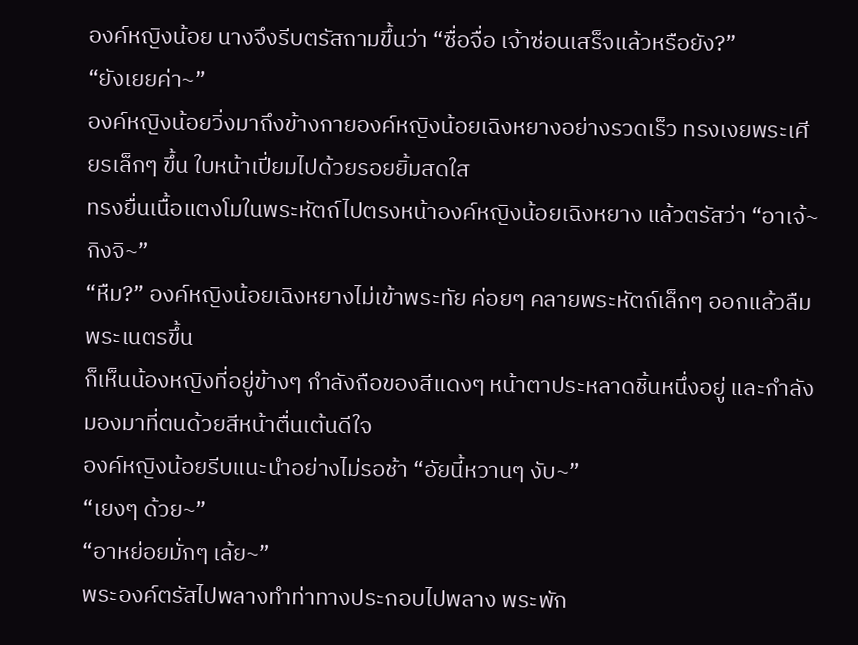องค์หญิงน้อย นางจึงรีบตรัสถามขึ้นว่า “ซื่อจื่อ เจ้าซ่อนเสร็จแล้วหรือยัง?”
“ยังเยยค่า~”
องค์หญิงน้อยวิ่งมาถึงข้างกายองค์หญิงน้อยเฉิงหยางอย่างรวดเร็ว ทรงเงยพระเศียรเล็กๆ ขึ้น ใบหน้าเปี่ยมไปด้วยรอยยิ้มสดใส
ทรงยื่นเนื้อแตงโมในพระหัตถ์ไปตรงหน้าองค์หญิงน้อยเฉิงหยาง แล้วตรัสว่า “อาเจ้~ กิงจิ~”
“หืม?” องค์หญิงน้อยเฉิงหยางไม่เข้าพระทัย ค่อยๆ คลายพระหัตถ์เล็กๆ ออกแล้วลืมพระเนตรขึ้น
ก็เห็นน้องหญิงที่อยู่ข้างๆ กำลังถือของสีแดงๆ หน้าตาประหลาดชิ้นหนึ่งอยู่ และกำลังมองมาที่ตนด้วยสีหน้าตื่นเต้นดีใจ
องค์หญิงน้อยรีบแนะนำอย่างไม่รอช้า “อัยนี้หวานๆ งับ~”
“เยงๆ ด้วย~”
“อาหย่อยมั่กๆ เล้ย~”
พระองค์ตรัสไปพลางทำท่าทางประกอบไปพลาง พระพัก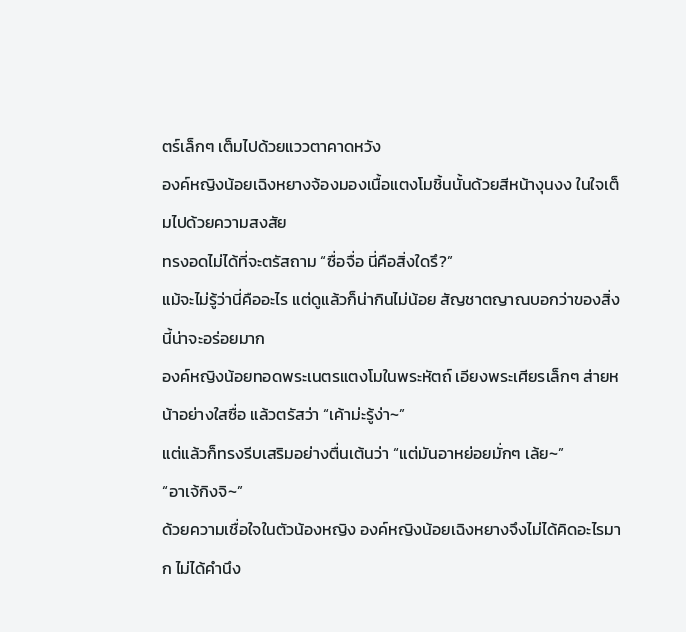ตร์เล็กๆ เต็มไปด้วยแววตาคาดหวัง
องค์หญิงน้อยเฉิงหยางจ้องมองเนื้อแตงโมชิ้นนั้นด้วยสีหน้างุนงง ในใจเต็มไปด้วยความสงสัย
ทรงอดไม่ได้ที่จะตรัสถาม “ซื่อจื่อ นี่คือสิ่งใดรึ?”
แม้จะไม่รู้ว่านี่คืออะไร แต่ดูแล้วก็น่ากินไม่น้อย สัญชาตญาณบอกว่าของสิ่งนี้น่าจะอร่อยมาก
องค์หญิงน้อยทอดพระเนตรแตงโมในพระหัตถ์ เอียงพระเศียรเล็กๆ ส่ายหน้าอย่างใสซื่อ แล้วตรัสว่า “เค้าม่ะรู้ง่า~”
แต่แล้วก็ทรงรีบเสริมอย่างตื่นเต้นว่า “แต่มันอาหย่อยมั่กๆ เล้ย~”
“อาเจ้กิงจิ~”
ด้วยความเชื่อใจในตัวน้องหญิง องค์หญิงน้อยเฉิงหยางจึงไม่ได้คิดอะไรมาก ไม่ได้คำนึง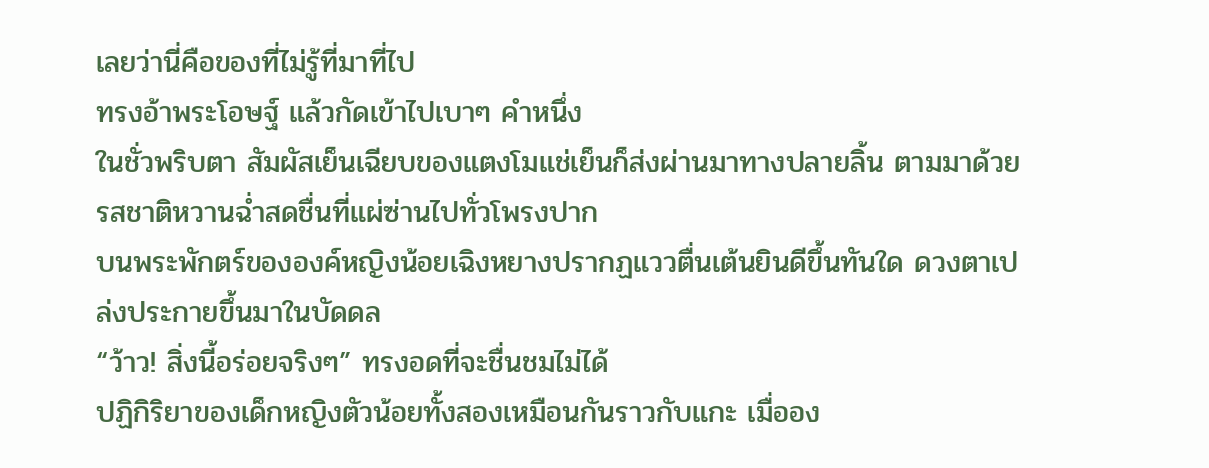เลยว่านี่คือของที่ไม่รู้ที่มาที่ไป
ทรงอ้าพระโอษฐ์ แล้วกัดเข้าไปเบาๆ คำหนึ่ง
ในชั่วพริบตา สัมผัสเย็นเฉียบของแตงโมแช่เย็นก็ส่งผ่านมาทางปลายลิ้น ตามมาด้วยรสชาติหวานฉ่ำสดชื่นที่แผ่ซ่านไปทั่วโพรงปาก
บนพระพักตร์ขององค์หญิงน้อยเฉิงหยางปรากฏแววตื่นเต้นยินดีขึ้นทันใด ดวงตาเปล่งประกายขึ้นมาในบัดดล
“ว้าว! สิ่งนี้อร่อยจริงๆ” ทรงอดที่จะชื่นชมไม่ได้
ปฏิกิริยาของเด็กหญิงตัวน้อยทั้งสองเหมือนกันราวกับแกะ เมื่ออง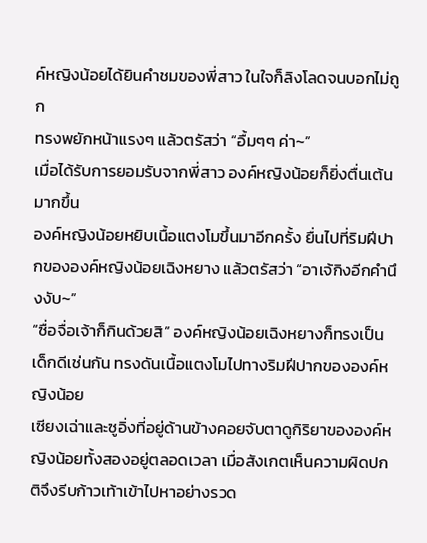ค์หญิงน้อยได้ยินคำชมของพี่สาว ในใจก็ลิงโลดจนบอกไม่ถูก
ทรงพยักหน้าแรงๆ แล้วตรัสว่า “อื้มๆๆ ค่า~”
เมื่อได้รับการยอมรับจากพี่สาว องค์หญิงน้อยก็ยิ่งตื่นเต้นมากขึ้น
องค์หญิงน้อยหยิบเนื้อแตงโมขึ้นมาอีกครั้ง ยื่นไปที่ริมฝีปากขององค์หญิงน้อยเฉิงหยาง แล้วตรัสว่า “อาเจ้กิงอีกคำนึงงับ~”
“ซื่อจื่อเจ้าก็กินด้วยสิ” องค์หญิงน้อยเฉิงหยางก็ทรงเป็นเด็กดีเช่นกัน ทรงดันเนื้อแตงโมไปทางริมฝีปากขององค์หญิงน้อย
เซียงเฉ่าและซูอิ่งที่อยู่ด้านข้างคอยจับตาดูกิริยาขององค์หญิงน้อยทั้งสองอยู่ตลอดเวลา เมื่อสังเกตเห็นความผิดปกติจึงรีบก้าวเท้าเข้าไปหาอย่างรวด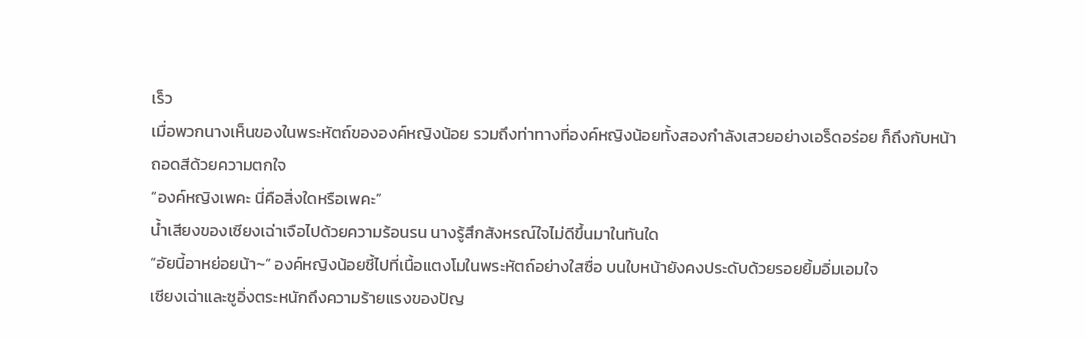เร็ว
เมื่อพวกนางเห็นของในพระหัตถ์ขององค์หญิงน้อย รวมถึงท่าทางที่องค์หญิงน้อยทั้งสองกำลังเสวยอย่างเอร็ดอร่อย ก็ถึงกับหน้าถอดสีด้วยความตกใจ
“องค์หญิงเพคะ นี่คือสิ่งใดหรือเพคะ”
น้ำเสียงของเซียงเฉ่าเจือไปด้วยความร้อนรน นางรู้สึกสังหรณ์ใจไม่ดีขึ้นมาในทันใด
“อัยนี้อาหย่อยน้า~” องค์หญิงน้อยชี้ไปที่เนื้อแตงโมในพระหัตถ์อย่างใสซื่อ บนใบหน้ายังคงประดับด้วยรอยยิ้มอิ่มเอมใจ
เซียงเฉ่าและซูอิ่งตระหนักถึงความร้ายแรงของปัญ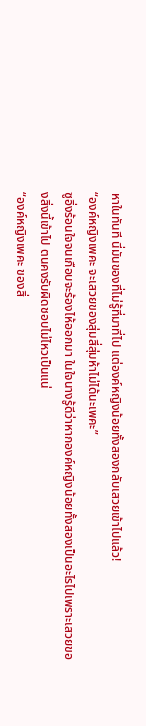หาในทันที นี่มันของที่ไม่รู้ที่มาที่ไป แต่องค์หญิงน้อยทั้งสองกลับเสวยเข้าไปแล้ว!
“องค์หญิงเพคะ จะเสวยของสุ่มสี่สุ่มห้าไม่ได้นะเพคะ”
ซูอิ่งร้อนใจจนเกือบจะร้องไห้ออกมา ในใจนางรู้ดีว่าหากองค์หญิงน้อยทั้งสองเป็นอะไรไปเพราะเสวยของสิ่งนี้เข้าไป ตนคงรับผิดชอบไม่ไหวเป็นแน่
“องค์หญิงเพคะ ของสิ่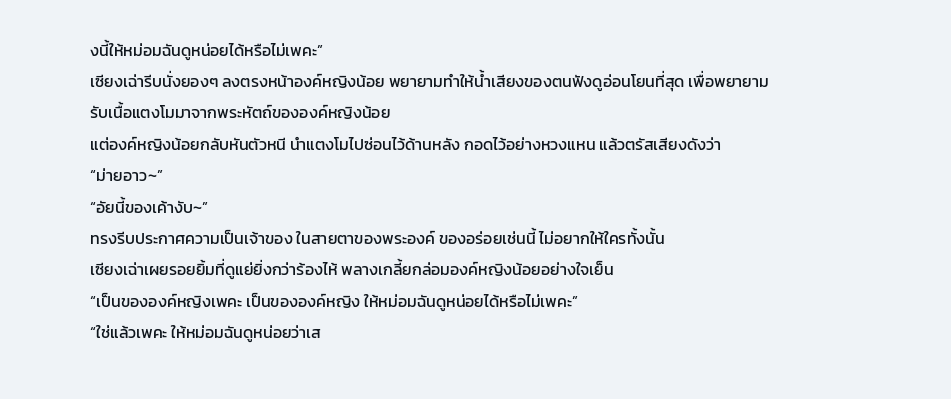งนี้ให้หม่อมฉันดูหน่อยได้หรือไม่เพคะ”
เซียงเฉ่ารีบนั่งยองๆ ลงตรงหน้าองค์หญิงน้อย พยายามทำให้น้ำเสียงของตนฟังดูอ่อนโยนที่สุด เพื่อพยายามรับเนื้อแตงโมมาจากพระหัตถ์ขององค์หญิงน้อย
แต่องค์หญิงน้อยกลับหันตัวหนี นำแตงโมไปซ่อนไว้ด้านหลัง กอดไว้อย่างหวงแหน แล้วตรัสเสียงดังว่า
“ม่ายอาว~”
“อัยนี้ของเค้างับ~”
ทรงรีบประกาศความเป็นเจ้าของ ในสายตาของพระองค์ ของอร่อยเช่นนี้ ไม่อยากให้ใครทั้งนั้น
เซียงเฉ่าเผยรอยยิ้มที่ดูแย่ยิ่งกว่าร้องไห้ พลางเกลี้ยกล่อมองค์หญิงน้อยอย่างใจเย็น
“เป็นขององค์หญิงเพคะ เป็นขององค์หญิง ให้หม่อมฉันดูหน่อยได้หรือไม่เพคะ”
“ใช่แล้วเพคะ ให้หม่อมฉันดูหน่อยว่าเส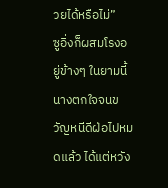วยได้หรือไม่”
ซูอิ่งก็ผสมโรงอยู่ข้างๆ ในยามนี้นางตกใจจนขวัญหนีดีฝ่อไปหมดแล้ว ได้แต่หวัง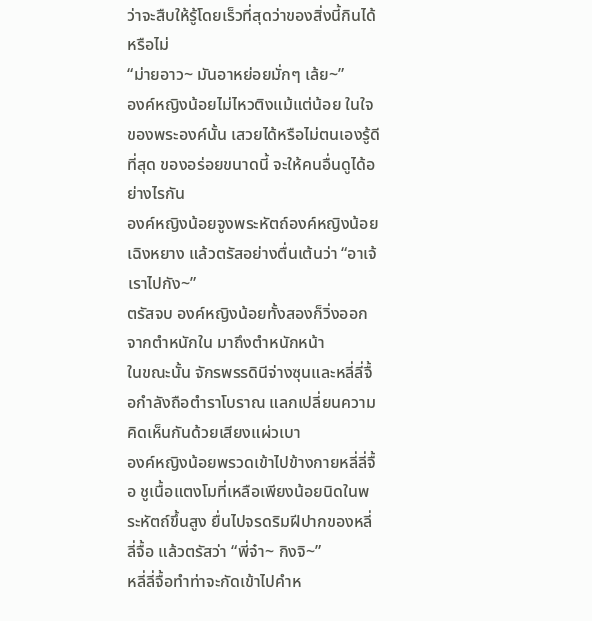ว่าจะสืบให้รู้โดยเร็วที่สุดว่าของสิ่งนี้กินได้หรือไม่
“ม่ายอาว~ มันอาหย่อยมั่กๆ เล้ย~”
องค์หญิงน้อยไม่ไหวติงแม้แต่น้อย ในใจของพระองค์นั้น เสวยได้หรือไม่ตนเองรู้ดีที่สุด ของอร่อยขนาดนี้ จะให้คนอื่นดูได้อย่างไรกัน
องค์หญิงน้อยจูงพระหัตถ์องค์หญิงน้อยเฉิงหยาง แล้วตรัสอย่างตื่นเต้นว่า “อาเจ้ เราไปกัง~”
ตรัสจบ องค์หญิงน้อยทั้งสองก็วิ่งออกจากตำหนักใน มาถึงตำหนักหน้า
ในขณะนั้น จักรพรรดินีจ่างซุนและหลี่ลี่จื้อกำลังถือตำราโบราณ แลกเปลี่ยนความคิดเห็นกันด้วยเสียงแผ่วเบา
องค์หญิงน้อยพรวดเข้าไปข้างกายหลี่ลี่จื้อ ชูเนื้อแตงโมที่เหลือเพียงน้อยนิดในพระหัตถ์ขึ้นสูง ยื่นไปจรดริมฝีปากของหลี่ลี่จื้อ แล้วตรัสว่า “พี่จ๋า~ กิงจิ~”
หลี่ลี่จื้อทำท่าจะกัดเข้าไปคำห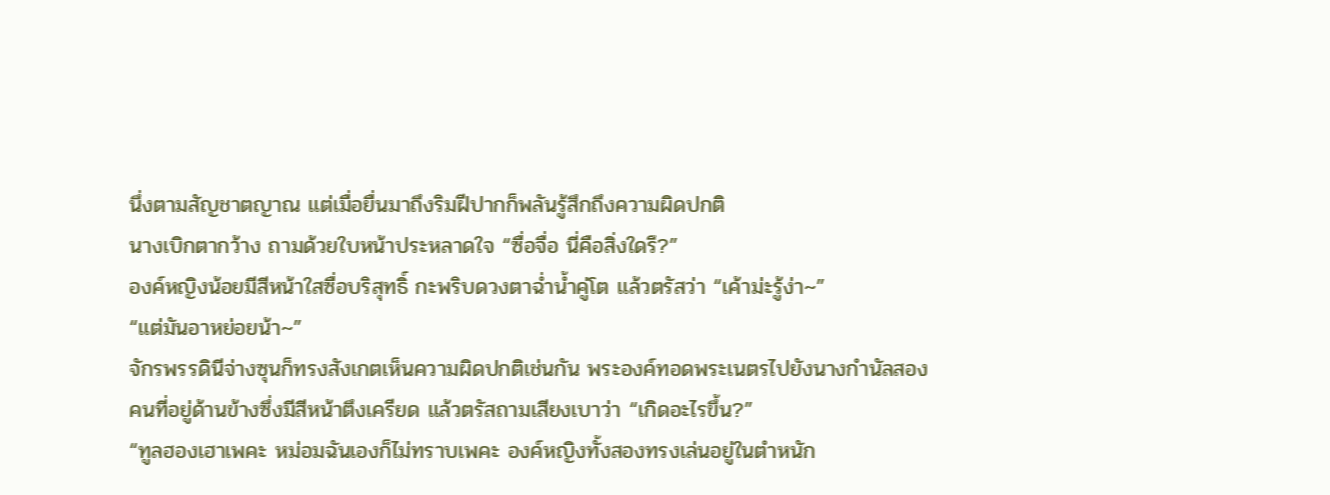นึ่งตามสัญชาตญาณ แต่เมื่อยื่นมาถึงริมฝีปากก็พลันรู้สึกถึงความผิดปกติ
นางเบิกตากว้าง ถามด้วยใบหน้าประหลาดใจ “ซื่อจื่อ นี่คือสิ่งใดรึ?”
องค์หญิงน้อยมีสีหน้าใสซื่อบริสุทธิ์ กะพริบดวงตาฉ่ำน้ำคู่โต แล้วตรัสว่า “เค้าม่ะรู้ง่า~”
“แต่มันอาหย่อยน้า~”
จักรพรรดินีจ่างซุนก็ทรงสังเกตเห็นความผิดปกติเช่นกัน พระองค์ทอดพระเนตรไปยังนางกำนัลสองคนที่อยู่ด้านข้างซึ่งมีสีหน้าตึงเครียด แล้วตรัสถามเสียงเบาว่า “เกิดอะไรขึ้น?”
“ทูลฮองเฮาเพคะ หม่อมฉันเองก็ไม่ทราบเพคะ องค์หญิงทั้งสองทรงเล่นอยู่ในตำหนัก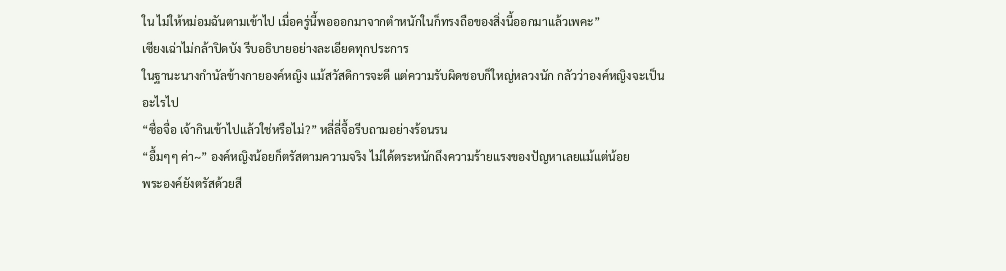ใน ไม่ให้หม่อมฉันตามเข้าไป เมื่อครู่นี้พอออกมาจากตำหนักในก็ทรงถือของสิ่งนี้ออกมาแล้วเพคะ”
เซียงเฉ่าไม่กล้าปิดบัง รีบอธิบายอย่างละเอียดทุกประการ
ในฐานะนางกำนัลข้างกายองค์หญิง แม้สวัสดิการจะดี แต่ความรับผิดชอบก็ใหญ่หลวงนัก กลัวว่าองค์หญิงจะเป็นอะไรไป
“ซื่อจื่อ เจ้ากินเข้าไปแล้วใช่หรือไม่?” หลี่ลี่จื้อรีบถามอย่างร้อนรน
“อื้มๆๆ ค่า~” องค์หญิงน้อยก็ตรัสตามความจริง ไม่ได้ตระหนักถึงความร้ายแรงของปัญหาเลยแม้แต่น้อย
พระองค์ยังตรัสด้วยสี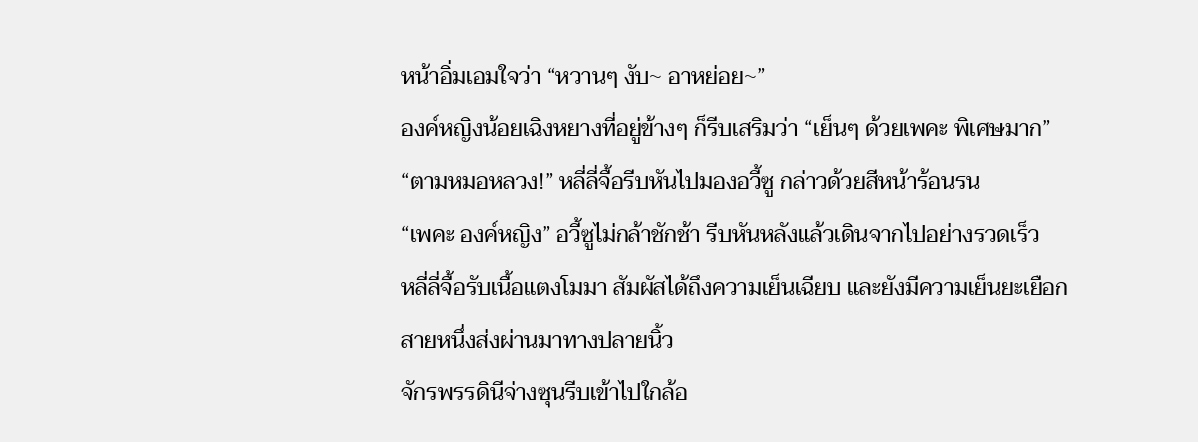หน้าอิ่มเอมใจว่า “หวานๆ งับ~ อาหย่อย~”
องค์หญิงน้อยเฉิงหยางที่อยู่ข้างๆ ก็รีบเสริมว่า “เย็นๆ ด้วยเพคะ พิเศษมาก”
“ตามหมอหลวง!” หลี่ลี่จื้อรีบหันไปมองอวี้ซู กล่าวด้วยสีหน้าร้อนรน
“เพคะ องค์หญิง” อวี้ซูไม่กล้าชักช้า รีบหันหลังแล้วเดินจากไปอย่างรวดเร็ว
หลี่ลี่จื้อรับเนื้อแตงโมมา สัมผัสได้ถึงความเย็นเฉียบ และยังมีความเย็นยะเยือกสายหนึ่งส่งผ่านมาทางปลายนิ้ว
จักรพรรดินีจ่างซุนรีบเข้าไปใกล้อ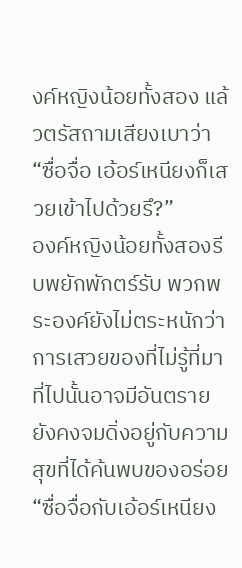งค์หญิงน้อยทั้งสอง แล้วตรัสถามเสียงเบาว่า “ซื่อจื่อ เอ้อร์เหนียงก็เสวยเข้าไปด้วยรึ?”
องค์หญิงน้อยทั้งสองรีบพยักพักตร์รับ พวกพระองค์ยังไม่ตระหนักว่าการเสวยของที่ไม่รู้ที่มาที่ไปนั้นอาจมีอันตราย ยังคงจมดิ่งอยู่กับความสุขที่ได้ค้นพบของอร่อย
“ซื่อจื่อกับเอ้อร์เหนียง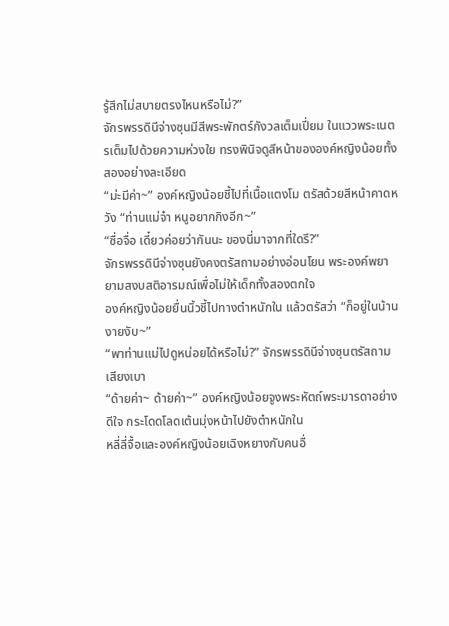รู้สึกไม่สบายตรงไหนหรือไม่?”
จักรพรรดินีจ่างซุนมีสีพระพักตร์กังวลเต็มเปี่ยม ในแววพระเนตรเต็มไปด้วยความห่วงใย ทรงพินิจดูสีหน้าขององค์หญิงน้อยทั้งสองอย่างละเอียด
“ม่ะมีค่า~” องค์หญิงน้อยชี้ไปที่เนื้อแตงโม ตรัสด้วยสีหน้าคาดหวัง “ท่านแม่จ๋า หนูอยากกิงอีก~”
“ซื่อจื่อ เดี๋ยวค่อยว่ากันนะ ของนี่มาจากที่ใดรึ?”
จักรพรรดินีจ่างซุนยังคงตรัสถามอย่างอ่อนโยน พระองค์พยายามสงบสติอารมณ์เพื่อไม่ให้เด็กทั้งสองตกใจ
องค์หญิงน้อยยื่นนิ้วชี้ไปทางตำหนักใน แล้วตรัสว่า “ก็อยู่ในน้านงายงับ~”
“พาท่านแม่ไปดูหน่อยได้หรือไม่?” จักรพรรดินีจ่างซุนตรัสถามเสียงเบา
“ด้ายค่า~ ด้ายค่า~” องค์หญิงน้อยจูงพระหัตถ์พระมารดาอย่างดีใจ กระโดดโลดเต้นมุ่งหน้าไปยังตำหนักใน
หลี่ลี่จื้อและองค์หญิงน้อยเฉิงหยางกับคนอื่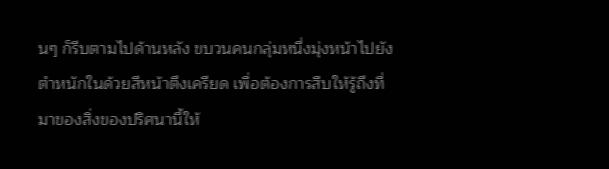นๆ ก็รีบตามไปด้านหลัง ขบวนคนกลุ่มหนึ่งมุ่งหน้าไปยังตำหนักในด้วยสีหน้าตึงเครียด เพื่อต้องการสืบให้รู้ถึงที่มาของสิ่งของปริศนานี้ให้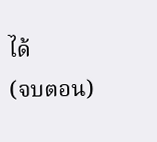ได้
(จบตอน)